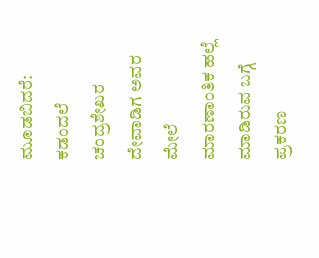ಮೂಡಬಿದರೆ: ಕಡಂದಲೆ ಚಂದ್ರಶೇಖರ ದೇವಾಡಿಗ ಅವರ ಮೇಲೆ ಮಾರಣಾಂತಿಕ ಹಲ್ಲೆ ಮಾಡಿರುವ ಬಗ್ಗೆ ಪ್ರಕರಣ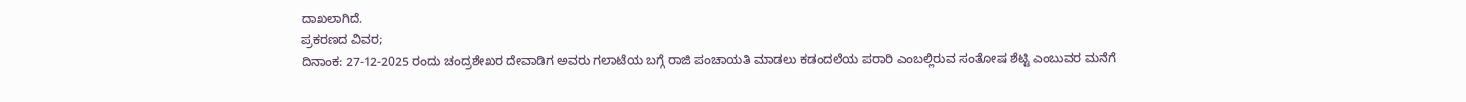ದಾಖಲಾಗಿದೆ.
ಪ್ರಕರಣದ ವಿವರ;
ದಿನಾಂಕ: 27-12-2025 ರಂದು ಚಂದ್ರಶೇಖರ ದೇವಾಡಿಗ ಅವರು ಗಲಾಟೆಯ ಬಗ್ಗೆ ರಾಜಿ ಪಂಚಾಯತಿ ಮಾಡಲು ಕಡಂದಲೆಯ ಪರಾರಿ ಎಂಬಲ್ಲಿರುವ ಸಂತೋಷ ಶೆಟ್ಟಿ ಎಂಬುವರ ಮನೆಗೆ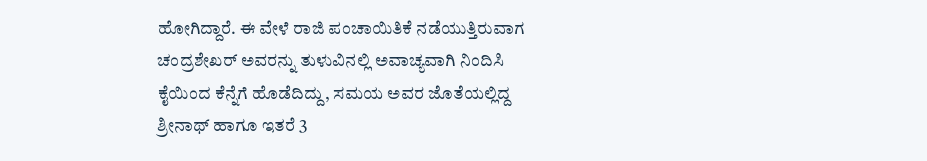ಹೋಗಿದ್ದಾರೆ. ಈ ವೇಳೆ ರಾಜಿ ಪಂಚಾಯಿತಿಕೆ ನಡೆಯುತ್ತಿರುವಾಗ ಚಂದ್ರಶೇಖರ್ ಅವರನ್ನು ತುಳುವಿನಲ್ಲಿ ಅವಾಚ್ಯವಾಗಿ ನಿಂದಿಸಿ ಕೈಯಿಂದ ಕೆನ್ನೆಗೆ ಹೊಡೆದಿದ್ದು, ಸಮಯ ಅವರ ಜೊತೆಯಲ್ಲಿದ್ದ ಶ್ರೀನಾಥ್ ಹಾಗೂ ಇತರೆ 3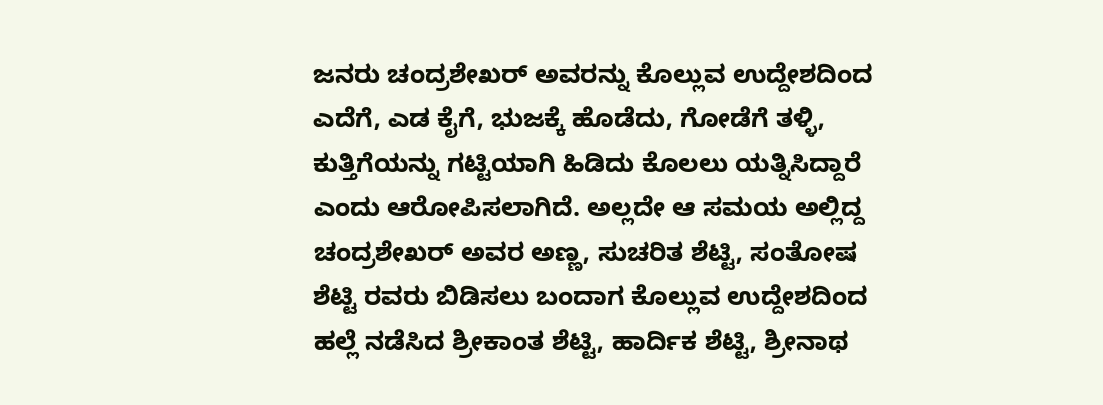ಜನರು ಚಂದ್ರಶೇಖರ್ ಅವರನ್ನು ಕೊಲ್ಲುವ ಉದ್ದೇಶದಿಂದ ಎದೆಗೆ, ಎಡ ಕೈಗೆ, ಭುಜಕ್ಕೆ ಹೊಡೆದು, ಗೋಡೆಗೆ ತಳ್ಳಿ, ಕುತ್ತಿಗೆಯನ್ನು ಗಟ್ಟಿಯಾಗಿ ಹಿಡಿದು ಕೊಲಲು ಯತ್ನಿಸಿದ್ದಾರೆ ಎಂದು ಆರೋಪಿಸಲಾಗಿದೆ. ಅಲ್ಲದೇ ಆ ಸಮಯ ಅಲ್ಲಿದ್ದ ಚಂದ್ರಶೇಖರ್ ಅವರ ಅಣ್ಣ, ಸುಚರಿತ ಶೆಟ್ಟಿ, ಸಂತೋಷ ಶೆಟ್ಟಿ ರವರು ಬಿಡಿಸಲು ಬಂದಾಗ ಕೊಲ್ಲುವ ಉದ್ದೇಶದಿಂದ ಹಲ್ಲೆ ನಡೆಸಿದ ಶ್ರೀಕಾಂತ ಶೆಟ್ಟಿ, ಹಾರ್ದಿಕ ಶೆಟ್ಟಿ, ಶ್ರೀನಾಥ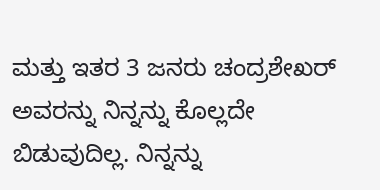ಮತ್ತು ಇತರ 3 ಜನರು ಚಂದ್ರಶೇಖರ್ ಅವರನ್ನು ನಿನ್ನನ್ನು ಕೊಲ್ಲದೇ ಬಿಡುವುದಿಲ್ಲ. ನಿನ್ನನ್ನು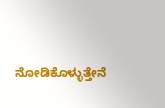ನೋಡಿಕೊಳ್ಳುತ್ತೇನೆ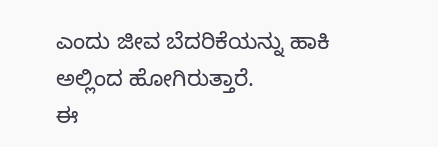ಎಂದು ಜೀವ ಬೆದರಿಕೆಯನ್ನು ಹಾಕಿ ಅಲ್ಲಿಂದ ಹೋಗಿರುತ್ತಾರೆ.
ಈ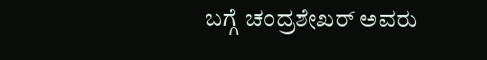ಬಗ್ಗೆ ಚಂದ್ರಶೇಖರ್ ಅವರು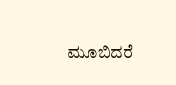ಮೂಬಿದರೆ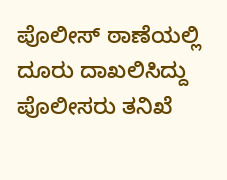ಪೊಲೀಸ್ ಠಾಣೆಯಲ್ಲಿ ದೂರು ದಾಖಲಿಸಿದ್ದು ಪೊಲೀಸರು ತನಿಖೆ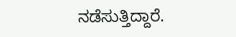ನಡೆಸುತ್ತಿದ್ದಾರೆ.